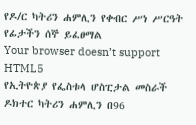የዶ/ር ካትሪን ሐምሊን የቀብር ሥነ ሥርዓት የፊታችን ሰኞ ይፈፀማል
Your browser doesn’t support HTML5
የኢትዮጵያ የፌስቱላ ሆስፒታል መስራች ዶክተር ካትሪን ሐምሊን በ96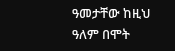ዓመታቸው ከዚህ ዓለም በሞት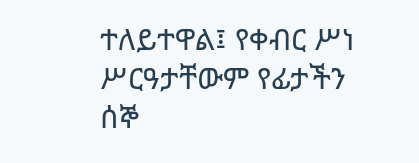ተለይተዋል፤ የቀብር ሥነ ሥርዓታቸውም የፊታችን ሰኞ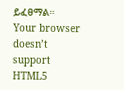ይፈፀማል።
Your browser doesn’t support HTML5